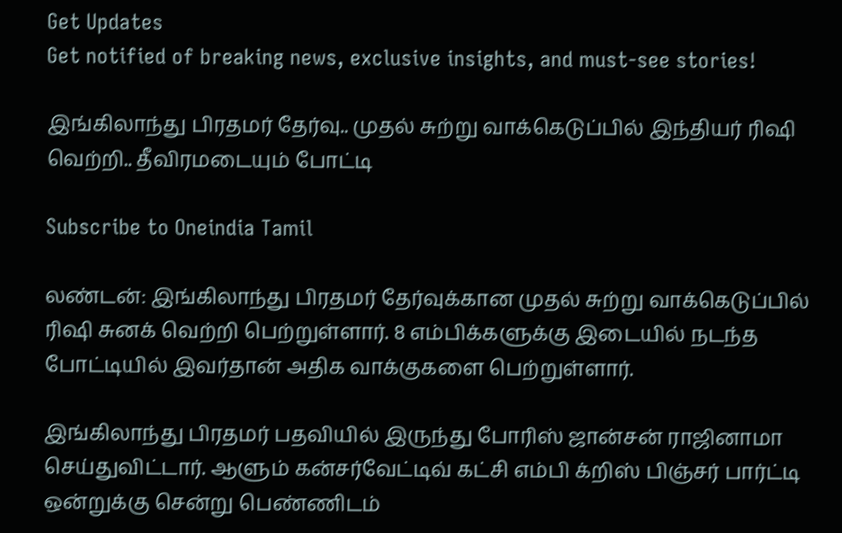Get Updates
Get notified of breaking news, exclusive insights, and must-see stories!

இங்கிலாந்து பிரதமர் தேர்வு.. முதல் சுற்று வாக்கெடுப்பில் இந்தியர் ரிஷி வெற்றி.. தீவிரமடையும் போட்டி

Subscribe to Oneindia Tamil

லண்டன்: இங்கிலாந்து பிரதமர் தேர்வுக்கான முதல் சுற்று வாக்கெடுப்பில் ரிஷி சுனக் வெற்றி பெற்றுள்ளார். 8 எம்பிக்களுக்கு இடையில் நடந்த போட்டியில் இவர்தான் அதிக வாக்குகளை பெற்றுள்ளார்.

இங்கிலாந்து பிரதமர் பதவியில் இருந்து போரிஸ் ஜான்சன் ராஜினாமா செய்துவிட்டார். ஆளும் கன்சர்வேட்டிவ் கட்சி எம்பி க்றிஸ் பிஞ்சர் பார்ட்டி ஒன்றுக்கு சென்று பெண்ணிடம்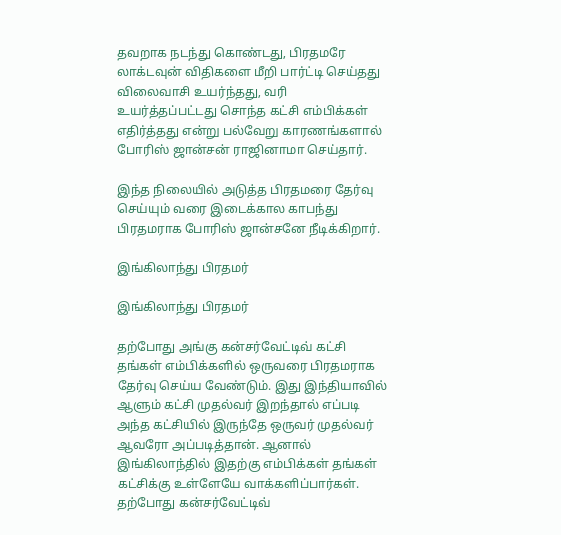தவறாக நடந்து கொண்டது, பிரதமரே லாக்டவுன் விதிகளை மீறி பார்ட்டி செய்தது விலைவாசி உயர்ந்தது, வரி உயர்த்தப்பட்டது சொந்த கட்சி எம்பிக்கள் எதிர்த்தது என்று பல்வேறு காரணங்களால் போரிஸ் ஜான்சன் ராஜினாமா செய்தார்.

இந்த நிலையில் அடுத்த பிரதமரை தேர்வு செய்யும் வரை இடைக்கால காபந்து பிரதமராக போரிஸ் ஜான்சனே நீடிக்கிறார்.

இங்கிலாந்து பிரதமர்

இங்கிலாந்து பிரதமர்

தற்போது அங்கு கன்சர்வேட்டிவ் கட்சி தங்கள் எம்பிக்களில் ஒருவரை பிரதமராக தேர்வு செய்ய வேண்டும். இது இந்தியாவில் ஆளும் கட்சி முதல்வர் இறந்தால் எப்படி அந்த கட்சியில் இருந்தே ஒருவர் முதல்வர் ஆவரோ அப்படித்தான். ஆனால் இங்கிலாந்தில் இதற்கு எம்பிக்கள் தங்கள் கட்சிக்கு உள்ளேயே வாக்களிப்பார்கள். தற்போது கன்சர்வேட்டிவ்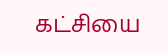கட்சியை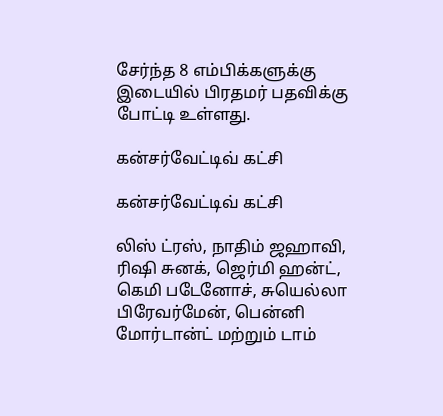சேர்ந்த 8 எம்பிக்களுக்கு இடையில் பிரதமர் பதவிக்கு போட்டி உள்ளது.

கன்சர்வேட்டிவ் கட்சி

கன்சர்வேட்டிவ் கட்சி

லிஸ் ட்ரஸ், நாதிம் ஜஹாவி, ரிஷி சுனக், ஜெர்மி ஹன்ட், கெமி படேனோச், சுயெல்லா பிரேவர்மேன், பென்னி மோர்டான்ட் மற்றும் டாம்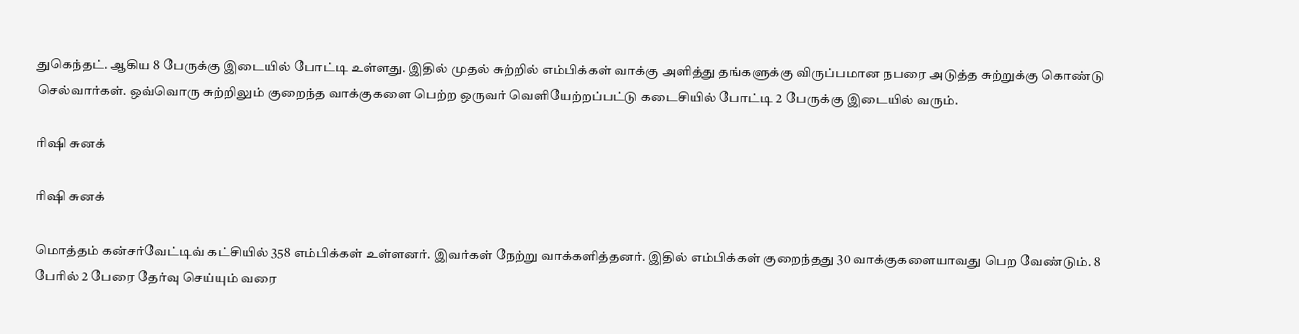துகெந்தட். ஆகிய 8 பேருக்கு இடையில் போட்டி உள்ளது. இதில் முதல் சுற்றில் எம்பிக்கள் வாக்கு அளித்து தங்களுக்கு விருப்பமான நபரை அடுத்த சுற்றுக்கு கொண்டு செல்வார்கள். ஒவ்வொரு சுற்றிலும் குறைந்த வாக்குகளை பெற்ற ஒருவர் வெளியேற்றப்பட்டு கடைசியில் போட்டி 2 பேருக்கு இடையில் வரும்.

ரிஷி சுனக்

ரிஷி சுனக்

மொத்தம் கன்சர்வேட்டிவ் கட்சியில் 358 எம்பிக்கள் உள்ளனர். இவர்கள் நேற்று வாக்களித்தனர். இதில் எம்பிக்கள் குறைந்தது 30 வாக்குகளையாவது பெற வேண்டும். 8 பேரில் 2 பேரை தேர்வு செய்யும் வரை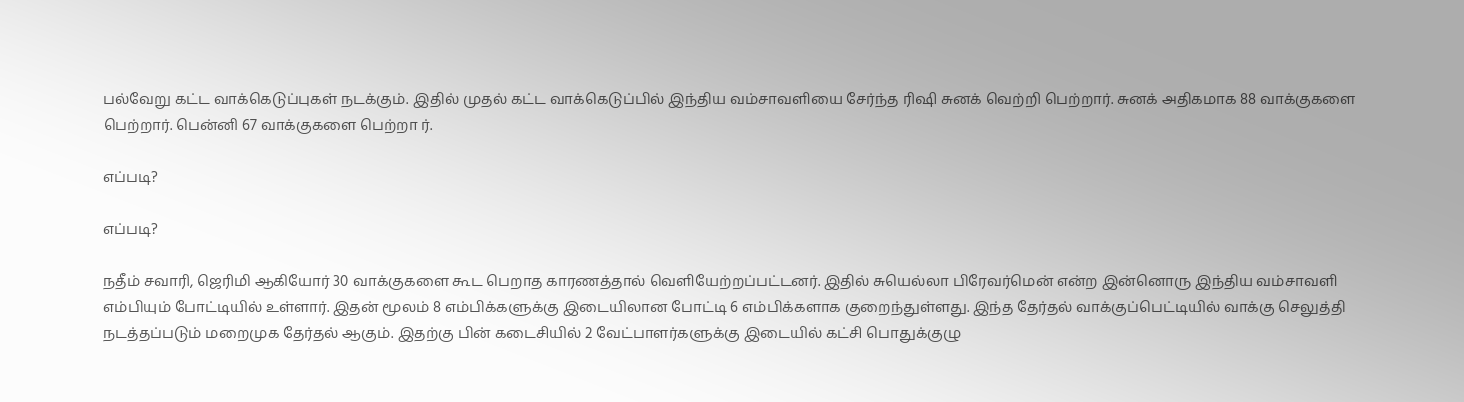பல்வேறு கட்ட வாக்கெடுப்புகள் நடக்கும். இதில் முதல் கட்ட வாக்கெடுப்பில் இந்திய வம்சாவளியை சேர்ந்த ரிஷி சுனக் வெற்றி பெற்றார். சுனக் அதிகமாக 88 வாக்குகளை பெற்றார். பென்னி 67 வாக்குகளை பெற்றா ர்.

எப்படி?

எப்படி?

நதீம் சவாரி, ஜெரிமி ஆகியோர் 30 வாக்குகளை கூட பெறாத காரணத்தால் வெளியேற்றப்பட்டனர். இதில் சுயெல்லா பிரேவர்மென் என்ற இன்னொரு இந்திய வம்சாவளி எம்பியும் போட்டியில் உள்ளார். இதன் மூலம் 8 எம்பிக்களுக்கு இடையிலான போட்டி 6 எம்பிக்களாக குறைந்துள்ளது. இந்த தேர்தல் வாக்குப்பெட்டியில் வாக்கு செலுத்தி நடத்தப்படும் மறைமுக தேர்தல் ஆகும். இதற்கு பின் கடைசியில் 2 வேட்பாளர்களுக்கு இடையில் கட்சி பொதுக்குழு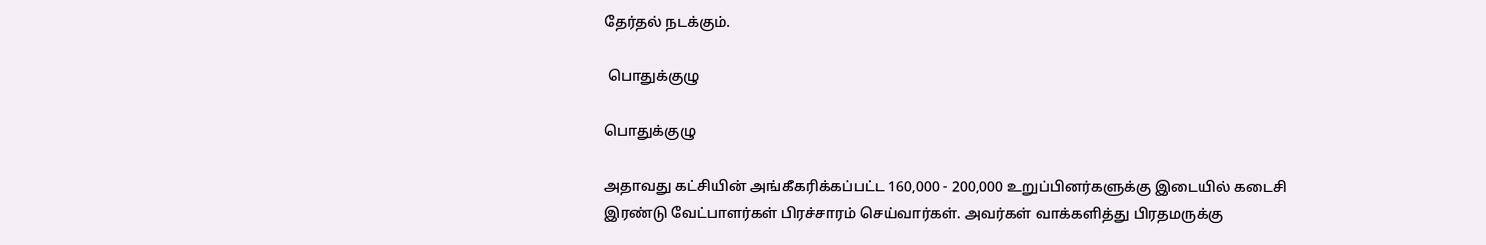தேர்தல் நடக்கும்.

 பொதுக்குழு

பொதுக்குழு

அதாவது கட்சியின் அங்கீகரிக்கப்பட்ட 160,000 - 200,000 உறுப்பினர்களுக்கு இடையில் கடைசி இரண்டு வேட்பாளர்கள் பிரச்சாரம் செய்வார்கள். அவர்கள் வாக்களித்து பிரதமருக்கு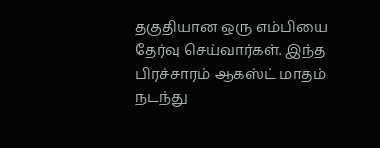தகுதியான ஒரு எம்பியை தேர்வு செய்வார்கள். இந்த பிரச்சாரம் ஆகஸ்ட் மாதம் நடந்து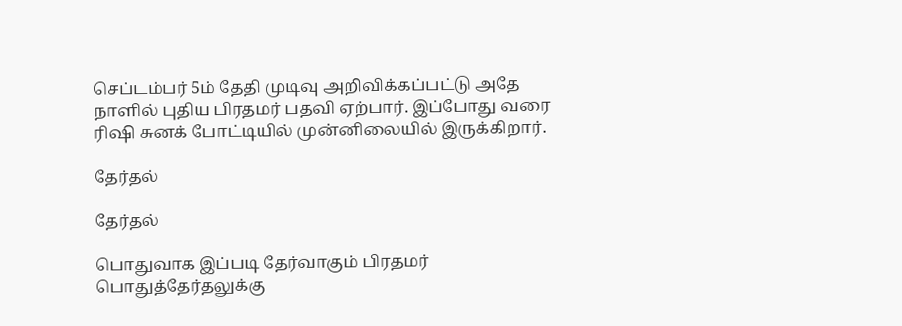செப்டம்பர் 5ம் தேதி முடிவு அறிவிக்கப்பட்டு அதே நாளில் புதிய பிரதமர் பதவி ஏற்பார். இப்போது வரை ரிஷி சுனக் போட்டியில் முன்னிலையில் இருக்கிறார்.

தேர்தல்

தேர்தல்

பொதுவாக இப்படி தேர்வாகும் பிரதமர் பொதுத்தேர்தலுக்கு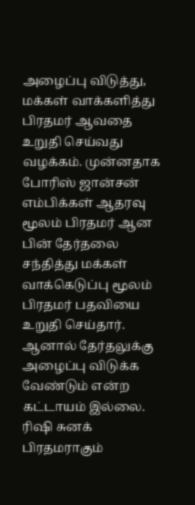அழைப்பு விடுத்து, மக்கள் வாக்களித்து பிரதமர் ஆவதை உறுதி செய்வது வழக்கம். முன்னதாக போரிஸ் ஜான்சன் எம்பிக்கள் ஆதரவு மூலம் பிரதமர் ஆன பின் தேர்தலை சந்தித்து மக்கள் வாக்கெடுப்பு மூலம் பிரதமர் பதவியை உறுதி செய்தார். ஆனால் தேர்தலுக்கு அழைப்பு விடுக்க வேண்டும் என்ற கட்டாயம் இல்லை. ரிஷி சுனக் பிரதமராகும்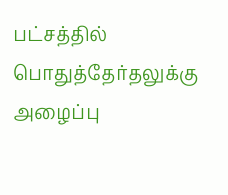பட்சத்தில் பொதுத்தேர்தலுக்கு அழைப்பு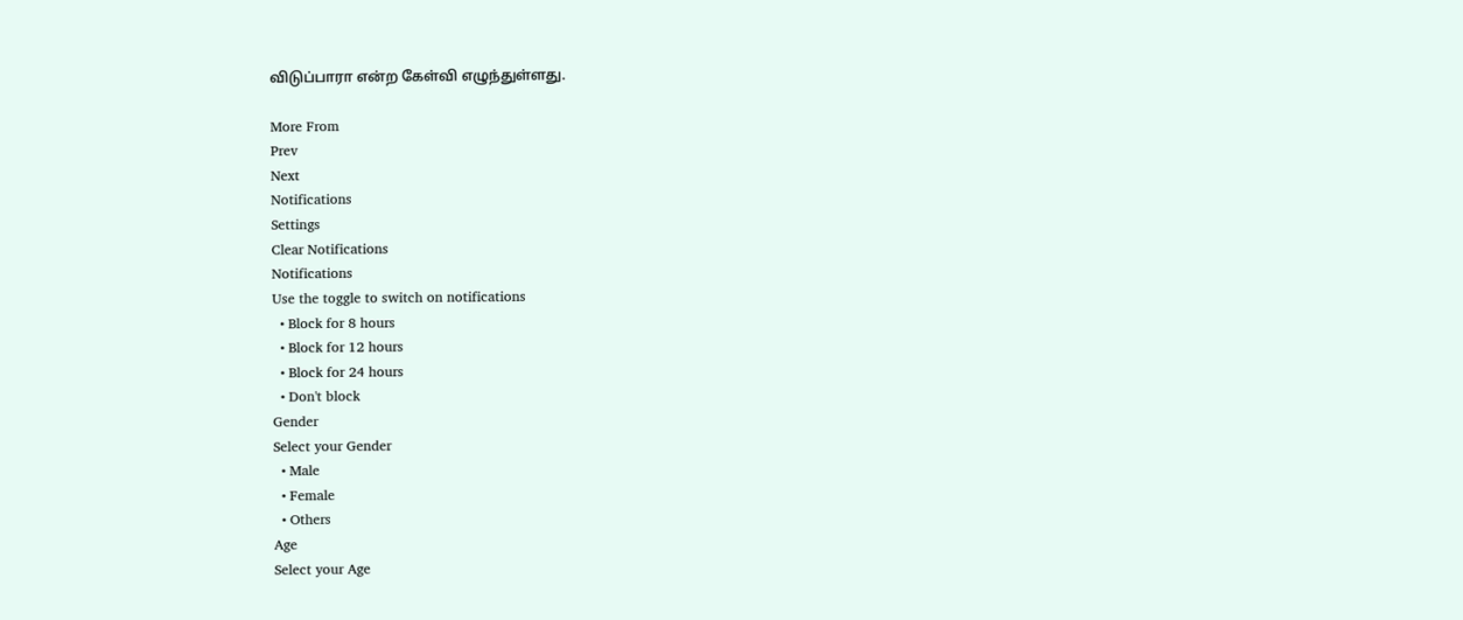விடுப்பாரா என்ற கேள்வி எழுந்துள்ளது.

More From
Prev
Next
Notifications
Settings
Clear Notifications
Notifications
Use the toggle to switch on notifications
  • Block for 8 hours
  • Block for 12 hours
  • Block for 24 hours
  • Don't block
Gender
Select your Gender
  • Male
  • Female
  • Others
Age
Select your Age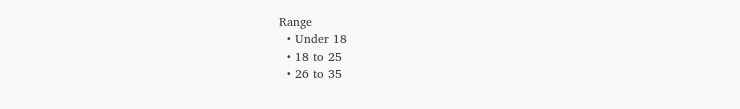Range
  • Under 18
  • 18 to 25
  • 26 to 35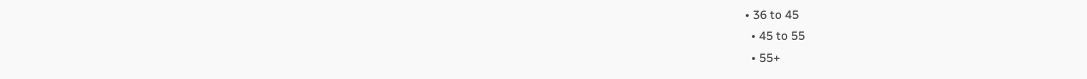• 36 to 45
  • 45 to 55
  • 55+